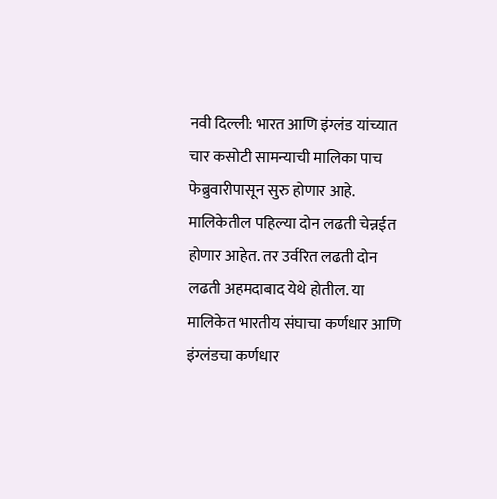नवी दिल्ली: भारत आणि इंग्लंड यांच्यात चार कसोटी सामन्याची मालिका पाच फेब्रुवारीपासून सुरु होणार आहे. मालिकेतील पहिल्या दोन लढती चेन्नईत होणार आहेत. तर उर्वरित लढती दोन लढती अहमदाबाद येथे होतील. या मालिकेत भारतीय संघाचा कर्णधार आणि इंग्लंडचा कर्णधार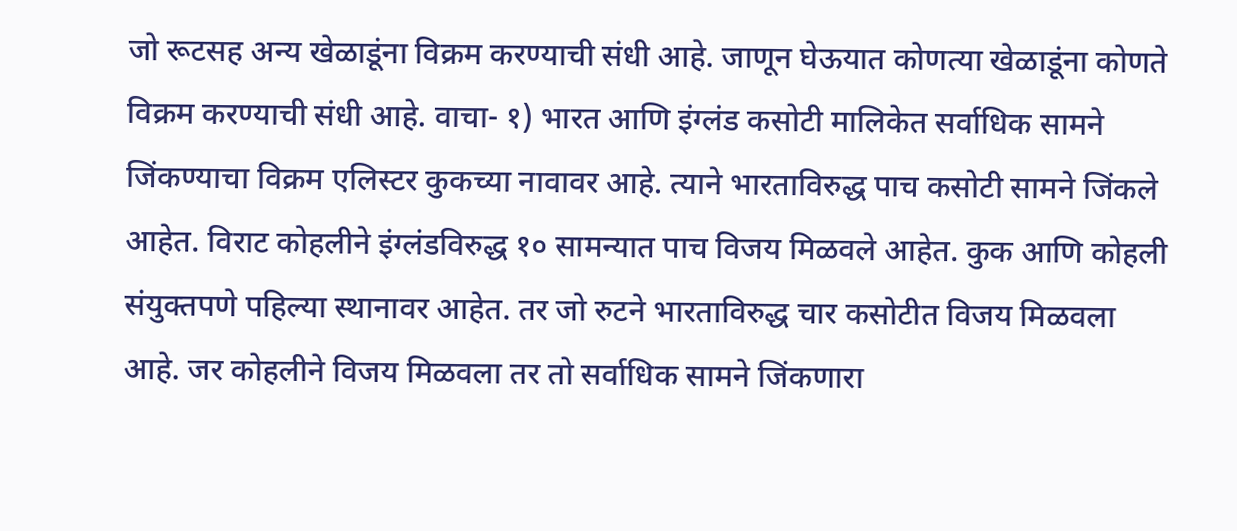जो रूटसह अन्य खेळाडूंना विक्रम करण्याची संधी आहे. जाणून घेऊयात कोणत्या खेळाडूंना कोणते विक्रम करण्याची संधी आहे. वाचा- १) भारत आणि इंग्लंड कसोटी मालिकेत सर्वाधिक सामने जिंकण्याचा विक्रम एलिस्टर कुकच्या नावावर आहे. त्याने भारताविरुद्ध पाच कसोटी सामने जिंकले आहेत. विराट कोहलीने इंग्लंडविरुद्ध १० सामन्यात पाच विजय मिळवले आहेत. कुक आणि कोहली संयुक्तपणे पहिल्या स्थानावर आहेत. तर जो रुटने भारताविरुद्ध चार कसोटीत विजय मिळवला आहे. जर कोहलीने विजय मिळवला तर तो सर्वाधिक सामने जिंकणारा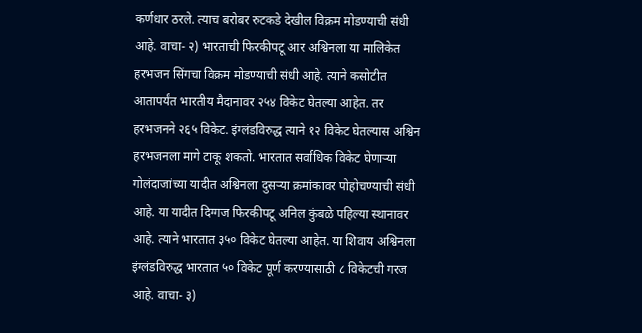कर्णधार ठरले. त्याच बरोबर रुटकडे देखील विक्रम मोडण्याची संधी आहे. वाचा- २) भारताची फिरकीपटू आर अश्विनला या मालिकेत हरभजन सिंगचा विक्रम मोडण्याची संधी आहे. त्याने कसोटीत आतापर्यंत भारतीय मैदानावर २५४ विकेट घेतल्या आहेत. तर हरभजनने २६५ विकेट. इंग्लंडविरुद्ध त्याने १२ विकेट घेतल्यास अश्विन हरभजनला मागे टाकू शकतो. भारतात सर्वाधिक विकेट घेणाऱ्या गोलंदाजांच्या यादीत अश्विनला दुसऱ्या क्रमांकावर पोहोचण्याची संधी आहे. या यादीत दिग्गज फिरकीपटू अनिल कुंबळे पहिल्या स्थानावर आहे. त्याने भारतात ३५० विकेट घेतल्या आहेत. या शिवाय अश्विनला इंग्लंडविरुद्ध भारतात ५० विकेट पूर्ण करण्यासाठी ८ विकेटची गरज आहे. वाचा- ३)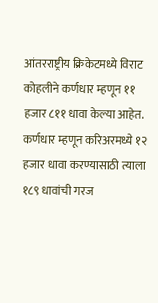आंतरराष्ट्रीय क्रिकेटमध्ये विराट कोहलीने कर्णधार म्हणून ११ हजार ८११ धावा केल्या आहेत. कर्णधार म्हणून करिअरमध्ये १२ हजार धावा करण्यासाठी त्याला १८९ धावांची गरज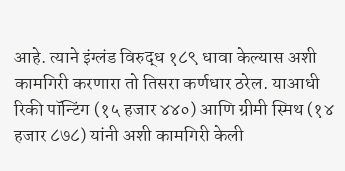आहे. त्याने इंग्लंड विरुद्ध १८९ धावा केल्यास अशी कामगिरी करणारा तो तिसरा कर्णधार ठरेल. याआधी रिकी पॉन्टिंग (१५ हजार ४४०) आणि ग्रीमी स्मिथ (१४ हजार ८७८) यांनी अशी कामगिरी केली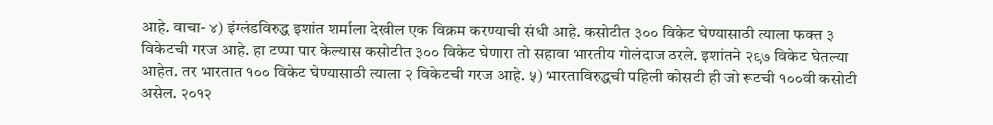आहे. वाचा- ४) इंग्लंडविरुद्ध इशांत शर्माला देखील एक विक्रम करण्याची संधी आहे. कसोटीत ३०० विकेट घेण्यासाठी त्याला फक्त ३ विकेटची गरज आहे. हा टप्पा पार केल्यास कसोटीत ३०० विकेट घेणारा तो सहावा भारतीय गोलंदाज ठरले. इशांतने २९७ विकेट घेतल्या आहेत. तर भारतात १०० विकेट घेण्यासाठी त्याला २ विकेटची गरज आहे. ५) भारताविरुद्धची पहिली कोसटी ही जो रूटची १००वी कसोटी असेल. २०१२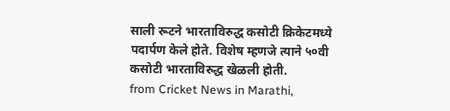साली रूटने भारताविरुद्ध कसोटी क्रिकेटमध्ये पदार्पण केले होते. विशेष म्हणजे त्याने ५०वी कसोटी भारताविरुद्ध खेळली होती.
from Cricket News in Marathi,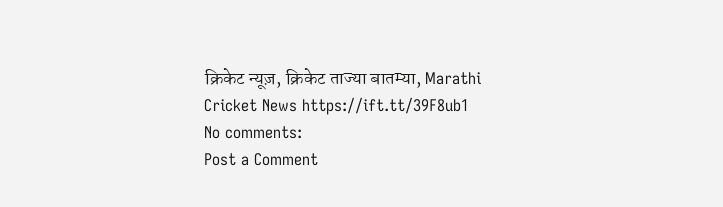क्रिकेट न्यूज़, क्रिकेट ताज्या बातम्या, Marathi Cricket News https://ift.tt/39F8ub1
No comments:
Post a Comment